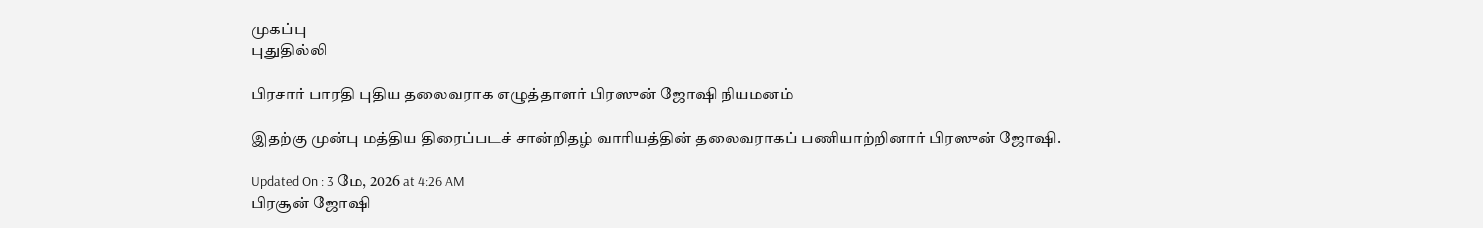முகப்பு
புதுதில்லி

பிரசார் பாரதி புதிய தலைவராக எழுத்தாளர் பிரஸுன் ஜோஷி நியமனம்

இதற்கு முன்பு மத்திய திரைப்படச் சான்றிதழ் வாரியத்தின் தலைவராகப் பணியாற்றினார் பிரஸுன் ஜோஷி.

Updated On : 3 மே, 2026 at 4:26 AM
பிரசூன் ஜோஷி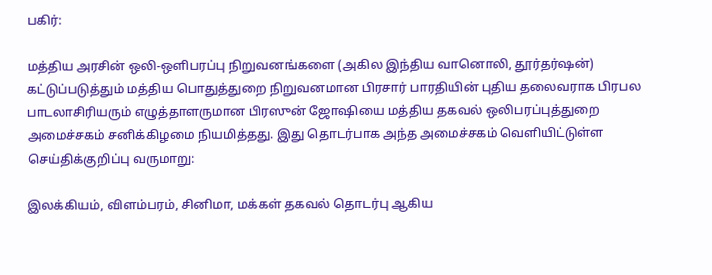பகிர்:

மத்திய அரசின் ஒலி-ஒளிபரப்பு நிறுவனங்களை (அகில இந்திய வானொலி, தூர்தர்ஷன்) கட்டுப்படுத்தும் மத்திய பொதுத்துறை நிறுவனமான பிரசார் பாரதியின் புதிய தலைவராக பிரபல பாடலாசிரியரும் எழுத்தாளருமான பிரஸுன் ஜோஷியை மத்திய தகவல் ஒலிபரப்புத்துறை அமைச்சகம் சனிக்கிழமை நியமித்தது. இது தொடர்பாக அந்த அமைச்சகம் வெளியிட்டுள்ள செய்திக்குறிப்பு வருமாறு:

இலக்கியம், விளம்பரம், சினிமா, மக்கள் தகவல் தொடர்பு ஆகிய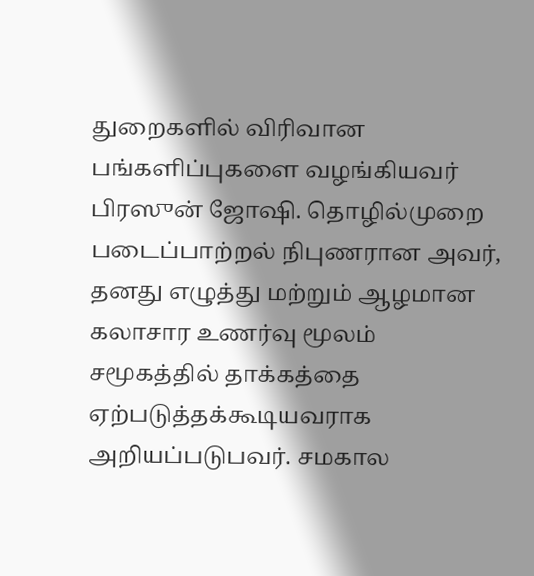துறைகளில் விரிவான பங்களிப்புகளை வழங்கியவர் பிரஸுன் ஜோஷி. தொழில்முறை படைப்பாற்றல் நிபுணரான அவர், தனது எழுத்து மற்றும் ஆழமான கலாசார உணர்வு மூலம் சமூகத்தில் தாக்கத்தை ஏற்படுத்தக்கூடியவராக அறியப்படுபவர். சமகால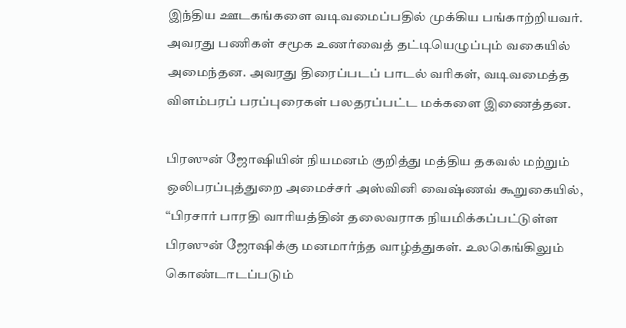இந்திய ஊடகங்களை வடிவமைப்பதில் முக்கிய பங்காற்றியவர். அவரது பணிகள் சமூக உணர்வைத் தட்டியெழுப்பும் வகையில் அமைந்தன. அவரது திரைப்படப் பாடல் வரிகள், வடிவமைத்த விளம்பரப் பரப்புரைகள் பலதரப்பட்ட மக்களை இணைத்தன.

பிரஸுன் ஜோஷியின் நியமனம் குறித்து மத்திய தகவல் மற்றும் ஒலிபரப்புத்துறை அமைச்சர் அஸ்வினி வைஷ்ணவ் கூறுகையில், “பிரசார் பாரதி வாரியத்தின் தலைவராக நியமிக்கப்பட்டுள்ள பிரஸுன் ஜோஷிக்கு மனமார்ந்த வாழ்த்துகள். உலகெங்கிலும் கொண்டாடப்படும்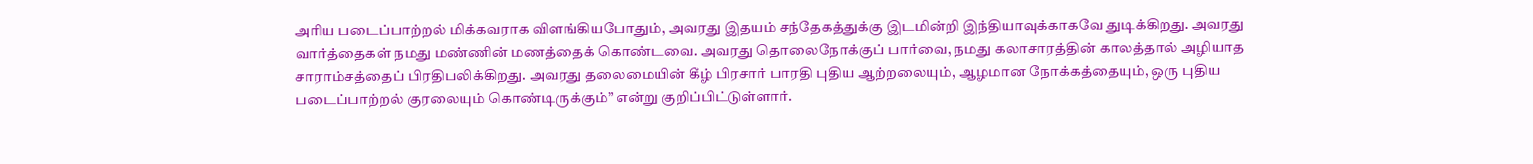அரிய படைப்பாற்றல் மிக்கவராக விளங்கியபோதும், அவரது இதயம் சந்தேகத்துக்கு இடமின்றி இந்தியாவுக்காகவே துடிக்கிறது. அவரது வார்த்தைகள் நமது மண்ணின் மணத்தைக் கொண்டவை. அவரது தொலைநோக்குப் பார்வை, நமது கலாசாரத்தின் காலத்தால் அழியாத சாராம்சத்தைப் பிரதிபலிக்கிறது. அவரது தலைமையின் கீழ் பிரசார் பாரதி புதிய ஆற்றலையும், ஆழமான நோக்கத்தையும், ஒரு புதிய படைப்பாற்றல் குரலையும் கொண்டிருக்கும்” என்று குறிப்பிட்டுள்ளார்.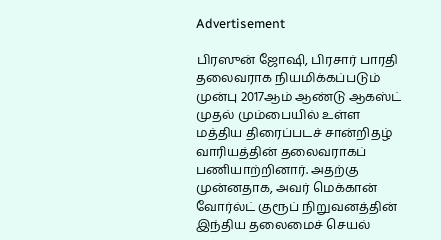Advertisement

பிரஸுன் ஜோஷி, பிரசார் பாரதி தலைவராக நியமிக்கப்படும் முன்பு 2017ஆம் ஆண்டு ஆகஸ்ட் முதல் மும்பையில் உள்ள மத்திய திரைப்படச் சான்றிதழ் வாரியத்தின் தலைவராகப் பணியாற்றினார். அதற்கு முன்னதாக, அவர் மெக்கான் வோர்ல்ட் குரூப் நிறுவனத்தின் இந்திய தலைமைச் செயல்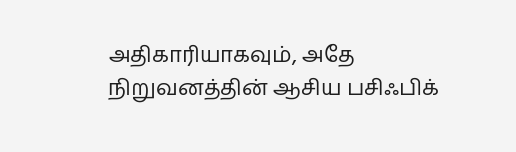அதிகாரியாகவும், அதே நிறுவனத்தின் ஆசிய பசிஃபிக்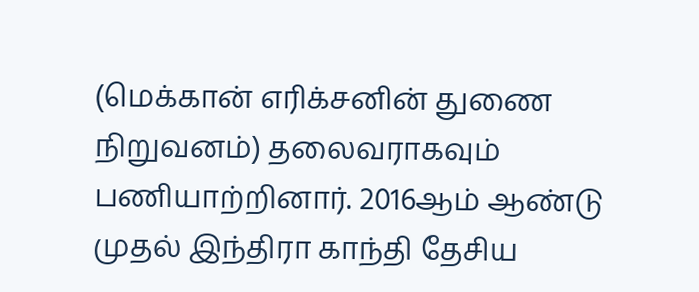(மெக்கான் எரிக்சனின் துணை நிறுவனம்) தலைவராகவும் பணியாற்றினார். 2016ஆம் ஆண்டு முதல் இந்திரா காந்தி தேசிய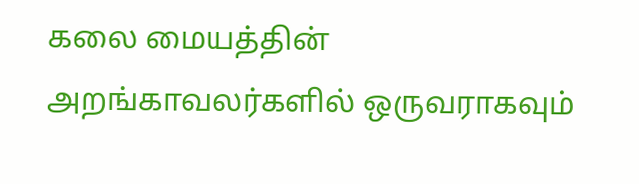கலை மையத்தின் அறங்காவலர்களில் ஒருவராகவும்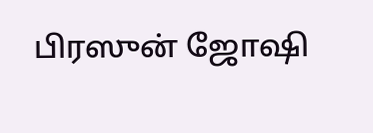பிரஸுன் ஜோஷி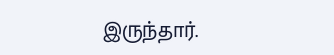இருந்தார்.